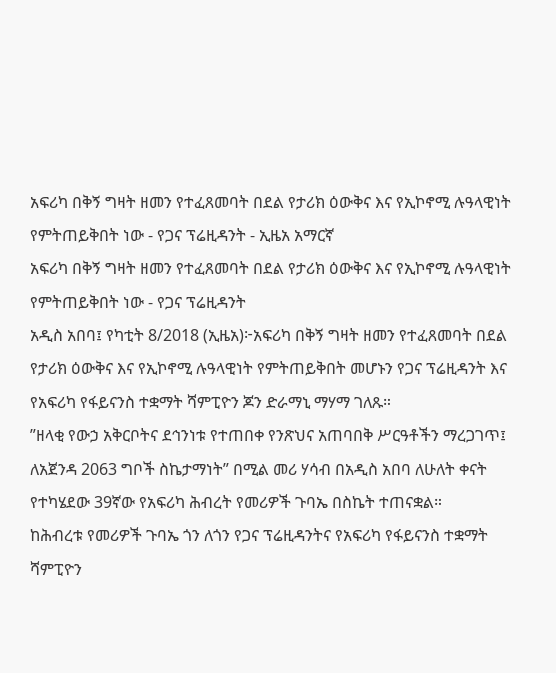አፍሪካ በቅኝ ግዛት ዘመን የተፈጸመባት በደል የታሪክ ዕውቅና እና የኢኮኖሚ ሉዓላዊነት የምትጠይቅበት ነው - የጋና ፕሬዚዳንት - ኢዜአ አማርኛ
አፍሪካ በቅኝ ግዛት ዘመን የተፈጸመባት በደል የታሪክ ዕውቅና እና የኢኮኖሚ ሉዓላዊነት የምትጠይቅበት ነው - የጋና ፕሬዚዳንት
አዲስ አበባ፤ የካቲት 8/2018 (ኢዜአ)፦አፍሪካ በቅኝ ግዛት ዘመን የተፈጸመባት በደል የታሪክ ዕውቅና እና የኢኮኖሚ ሉዓላዊነት የምትጠይቅበት መሆኑን የጋና ፕሬዚዳንት እና የአፍሪካ የፋይናንስ ተቋማት ሻምፒዮን ጆን ድራማኒ ማሃማ ገለጹ።
”ዘላቂ የውኃ አቅርቦትና ደኅንነቱ የተጠበቀ የንጽህና አጠባበቅ ሥርዓቶችን ማረጋገጥ፤ ለአጀንዳ 2063 ግቦች ስኬታማነት” በሚል መሪ ሃሳብ በአዲስ አበባ ለሁለት ቀናት የተካሄደው 39ኛው የአፍሪካ ሕብረት የመሪዎች ጉባኤ በስኬት ተጠናቋል።
ከሕብረቱ የመሪዎች ጉባኤ ጎን ለጎን የጋና ፕሬዚዳንትና የአፍሪካ የፋይናንስ ተቋማት ሻምፒዮን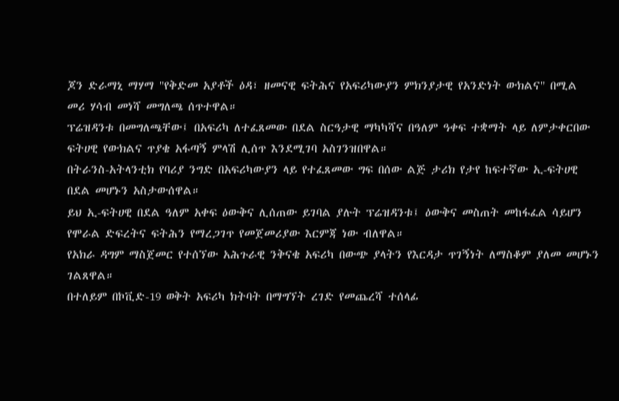ጆን ድራማኒ ማሃማ "የቅድመ አያቶች ዕዳ፣ ዘመናዊ ፍትሕና የአፍሪካውያን ምክንያታዊ የአንድነት ውክልና" በሚል መሪ ሃሳብ መነሻ መግለጫ ሰጥተዋል።
ፕሬዝዳንቱ በመግለጫቸው፤ በአፍሪካ ለተፈጸመው በደል ስርዓታዊ ማካካሻና በዓለም ዓቀፍ ተቋማት ላይ ለምታቀርበው ፍትሀዊ የውክልና ጥያቄ አፋጣኝ ምላሽ ሊሰጥ እንደሚገባ አስገንዝበዋል።
በትራንስ-አትላንቲክ የባሪያ ንግድ በአፍሪካውያን ላይ የተፈጸመው ግፍ በሰው ልጅ ታሪክ የታየ ከፍተኛው ኢ-ፍትሀዊ በደል መሆኑን አስታውሰዋል።
ይህ ኢ-ፍትሀዊ በደል ዓለም አቀፍ ዕውቅና ሊሰጠው ይገባል ያሉት ፕሬዝዳንቱ፤ ዕውቅና መስጠት መከፋፈል ሳይሆን የሞራል ድፍረትና ፍትሕን የማረጋገጥ የመጀመሪያው እርምጃ ነው ብለዋል።
የአክራ ዳግም ማስጀመር የተሰኘው አሕጉራዊ ንቅናቄ አፍሪካ በውጭ ያላትን የእርዳታ ጥገኝነት ለማስቆም ያለመ መሆኑን ገልጸዋል።
በተለይም በኮቪድ-19 ወቅት አፍሪካ ክትባት በማግኘት ረገድ የመጨረሻ ተሰላፊ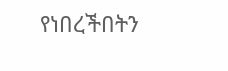የነበረችበትን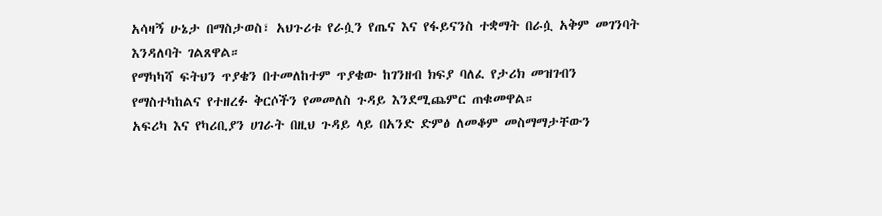አሳዛኝ ሁኔታ በማስታወስ፣ አህጉሪቱ የራሷን የጤና እና የፋይናንስ ተቋማት በራሷ አቅም መገንባት እንዳለባት ገልጸዋል።
የማካካሻ ፍትህን ጥያቄን በተመለከተም ጥያቄው ከገንዘብ ክፍያ ባለፈ የታሪክ መዝገብን የማስተካከልና የተዘረፉ ቅርሶችን የመመለስ ጉዳይ እንደሚጨምር ጠቁመዋል።
አፍሪካ እና የካሪቢያን ሀገራት በዚህ ጉዳይ ላይ በአንድ ድምፅ ለመቆም መስማማታቸውን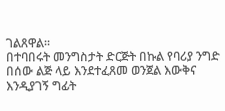ገልጸዋል።
በተባበሩት መንግስታት ድርጅት በኩል የባሪያ ንግድ በሰው ልጅ ላይ እንደተፈጸመ ወንጀል እውቅና እንዲያገኝ ግፊት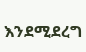እንደሚደረግ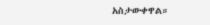አስታውቀዋል።